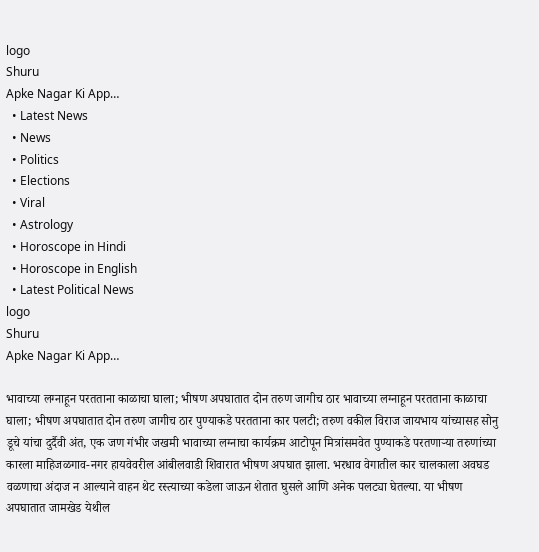logo
Shuru
Apke Nagar Ki App…
  • Latest News
  • News
  • Politics
  • Elections
  • Viral
  • Astrology
  • Horoscope in Hindi
  • Horoscope in English
  • Latest Political News
logo
Shuru
Apke Nagar Ki App…

भावाच्या लग्नाहून परतताना काळाचा घाला; भीषण अपघातात दोन तरुण जागीच ठार भावाच्या लग्नाहून परतताना काळाचा घाला; भीषण अपघातात दोन तरुण जागीच ठार पुण्याकडे परतताना कार पलटी; तरुण वकील विराज जायभाय यांच्यासह सोनु डूचे यांचा दुर्दैवी अंत, एक जण गंभीर जखमी भावाच्या लग्नाचा कार्यक्रम आटोपून मित्रांसमवेत पुण्याकडे परतणाऱ्या तरुणांच्या कारला माहिजळगाव-नगर हायवेवरील आंबीलवाडी शिवारात भीषण अपघात झाला. भरधाव वेगातील कार चालकाला अवघड वळणाचा अंदाज न आल्याने वाहन थेट रस्त्याच्या कडेला जाऊन शेतात घुसले आणि अनेक पलट्या घेतल्या. या भीषण अपघातात जामखेड येथील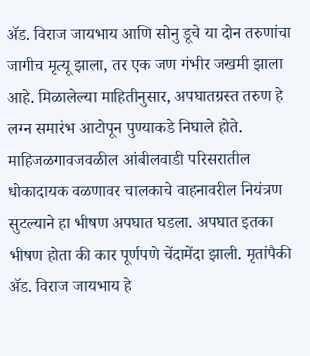ॲड. विराज जायभाय आणि सोनु डूचे या दोन तरुणांचा जागीच मृत्यू झाला, तर एक जण गंभीर जखमी झाला आहे. मिळालेल्या माहितीनुसार, अपघातग्रस्त तरुण हे लग्न समारंभ आटोपून पुण्याकडे निघाले होते. माहिजळगावजवळील आंबीलवाडी परिसरातील धोकादायक वळणावर चालकाचे वाहनावरील नियंत्रण सुटल्याने हा भीषण अपघात घडला. अपघात इतका भीषण होता की कार पूर्णपणे चेंदामेंदा झाली. मृतांपैकी ॲड. विराज जायभाय हे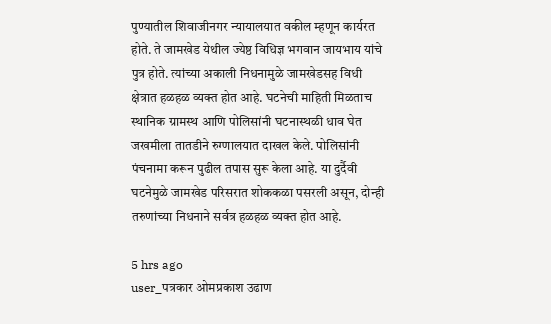पुण्यातील शिवाजीनगर न्यायालयात वकील म्हणून कार्यरत होते. ते जामखेड येथील ज्येष्ठ विधिज्ञ भगवान जायभाय यांचे पुत्र होते. त्यांच्या अकाली निधनामुळे जामखेडसह विधी क्षेत्रात हळहळ व्यक्त होत आहे. घटनेची माहिती मिळताच स्थानिक ग्रामस्थ आणि पोलिसांनी घटनास्थळी धाव घेत जखमीला तातडीने रुग्णालयात दाखल केले. पोलिसांनी पंचनामा करून पुढील तपास सुरू केला आहे. या दुर्दैवी घटनेमुळे जामखेड परिसरात शोककळा पसरली असून, दोन्ही तरुणांच्या निधनाने सर्वत्र हळहळ व्यक्त होत आहे.

5 hrs ago
user_पत्रकार ओमप्रकाश उढाण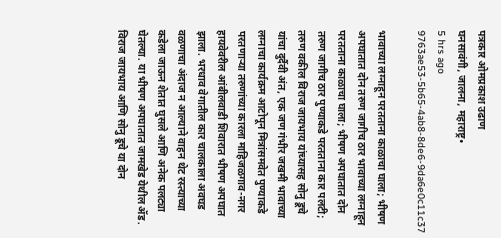पत्रकार ओमप्रकाश उढाण
घनसावंगी, जालना, महाराष्ट्र•
5 hrs ago
9763ae53-5b65-4ab8-8de6-9da6e0c11c37

भावाच्या लग्नाहून परतताना काळाचा घाला; भीषण अपघातात दोन तरुण जागीच ठार भावाच्या लग्नाहून परतताना काळाचा घाला; भीषण अपघातात दोन तरुण जागीच ठार पुण्याकडे परतताना कार पलटी; तरुण वकील विराज जायभाय यांच्यासह सोनु डूचे यांचा दुर्दैवी अंत, एक जण गंभीर जखमी भावाच्या लग्नाचा कार्यक्रम आटोपून मित्रांसमवेत पुण्याकडे परतणाऱ्या तरुणांच्या कारला माहिजळगाव-नगर हायवेवरील आंबीलवाडी शिवारात भीषण अपघात झाला. भरधाव वेगातील कार चालकाला अवघड वळणाचा अंदाज न आल्याने वाहन थेट रस्त्याच्या कडेला जाऊन शेतात घुसले आणि अनेक पलट्या घेतल्या. या भीषण अपघातात जामखेड येथील ॲड. विराज जायभाय आणि सोनु डूचे या दोन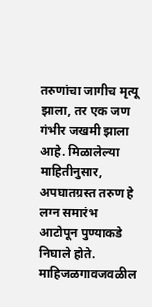तरुणांचा जागीच मृत्यू झाला, तर एक जण गंभीर जखमी झाला आहे. मिळालेल्या माहितीनुसार, अपघातग्रस्त तरुण हे लग्न समारंभ आटोपून पुण्याकडे निघाले होते. माहिजळगावजवळील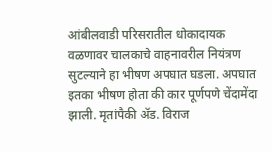आंबीलवाडी परिसरातील धोकादायक वळणावर चालकाचे वाहनावरील नियंत्रण सुटल्याने हा भीषण अपघात घडला. अपघात इतका भीषण होता की कार पूर्णपणे चेंदामेंदा झाली. मृतांपैकी ॲड. विराज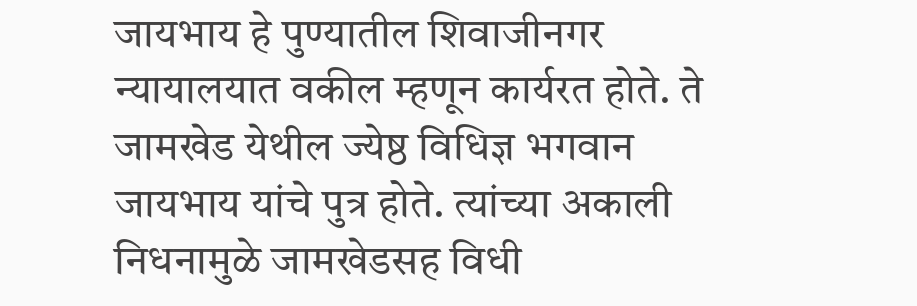जायभाय हे पुण्यातील शिवाजीनगर न्यायालयात वकील म्हणून कार्यरत होते. ते जामखेड येथील ज्येष्ठ विधिज्ञ भगवान जायभाय यांचे पुत्र होते. त्यांच्या अकाली निधनामुळे जामखेडसह विधी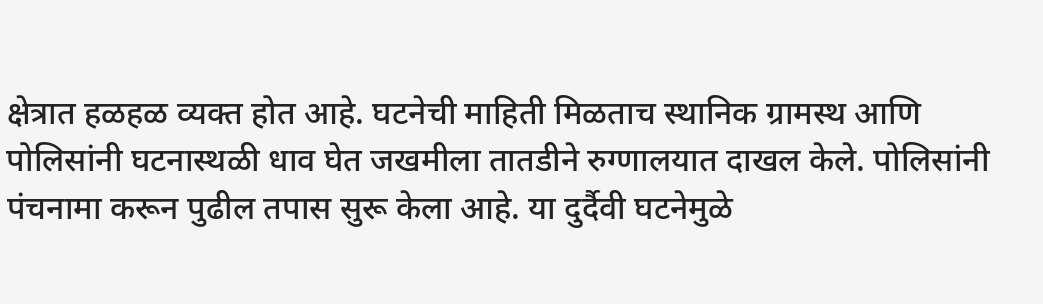क्षेत्रात हळहळ व्यक्त होत आहे. घटनेची माहिती मिळताच स्थानिक ग्रामस्थ आणि पोलिसांनी घटनास्थळी धाव घेत जखमीला तातडीने रुग्णालयात दाखल केले. पोलिसांनी पंचनामा करून पुढील तपास सुरू केला आहे. या दुर्दैवी घटनेमुळे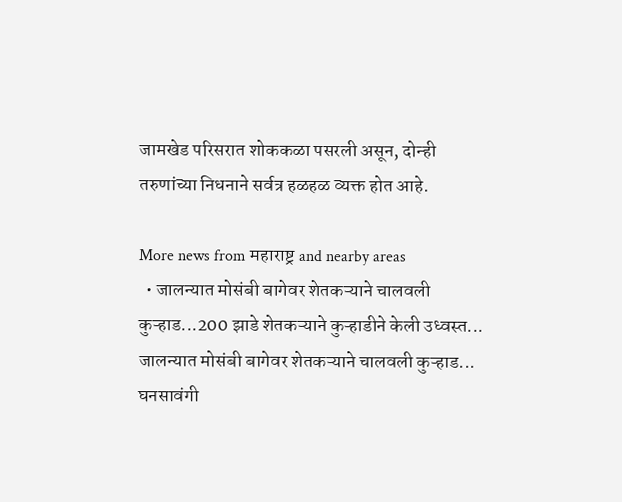जामखेड परिसरात शोककळा पसरली असून, दोन्ही तरुणांच्या निधनाने सर्वत्र हळहळ व्यक्त होत आहे.

More news from महाराष्ट्र and nearby areas
  • जालन्यात मोसंबी बागेवर शेतकऱ्याने चालवली कुऱ्हाड...200 झाडे शेतकऱ्याने कुऱ्हाडीने केली उध्वस्त... जालन्यात मोसंबी बागेवर शेतकऱ्याने चालवली कुऱ्हाड... घनसावंगी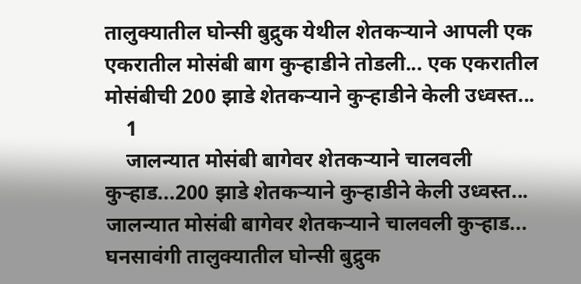तालुक्यातील घोन्सी बुद्रुक येथील शेतकऱ्याने आपली एक एकरातील मोसंबी बाग कुऱ्हाडीने तोडली... एक एकरातील मोसंबीची 200 झाडे शेतकऱ्याने कुऱ्हाडीने केली उध्वस्त...
    1
    जालन्यात मोसंबी बागेवर शेतकऱ्याने चालवली कुऱ्हाड...200 झाडे शेतकऱ्याने कुऱ्हाडीने केली उध्वस्त...
जालन्यात मोसंबी बागेवर शेतकऱ्याने चालवली कुऱ्हाड...
घनसावंगी तालुक्यातील घोन्सी बुद्रुक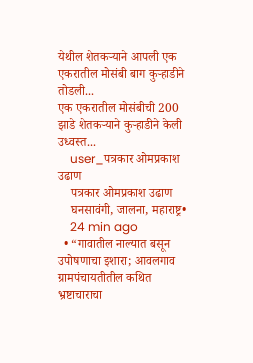येथील शेतकऱ्याने आपली एक एकरातील मोसंबी बाग कुऱ्हाडीने तोडली...
एक एकरातील मोसंबीची 200 झाडे शेतकऱ्याने कुऱ्हाडीने केली उध्वस्त...
    user_पत्रकार ओमप्रकाश उढाण
    पत्रकार ओमप्रकाश उढाण
    घनसावंगी, जालना, महाराष्ट्र•
    24 min ago
  • “गावातील नाल्यात बसून उपोषणाचा इशारा; आवलगाव ग्रामपंचायतीतील कथित भ्रष्टाचाराचा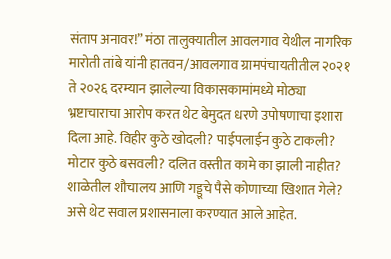संताप अनावर!” मंठा तालुक्यातील आवलगाव येथील नागरिक मारोती तांबे यांनी हातवन/आवलगाव ग्रामपंचायतीतील २०२१ ते २०२६ दरम्यान झालेल्या विकासकामांमध्ये मोठ्या भ्रष्टाचाराचा आरोप करत थेट बेमुदत धरणे उपोषणाचा इशारा दिला आहे. विहीर कुठे खोदली? पाईपलाईन कुठे टाकली? मोटार कुठे बसवली? दलित वस्तीत कामे का झाली नाहीत? शाळेतील शौचालय आणि गड्डूचे पैसे कोणाच्या खिशात गेले? असे थेट सवाल प्रशासनाला करण्यात आले आहेत.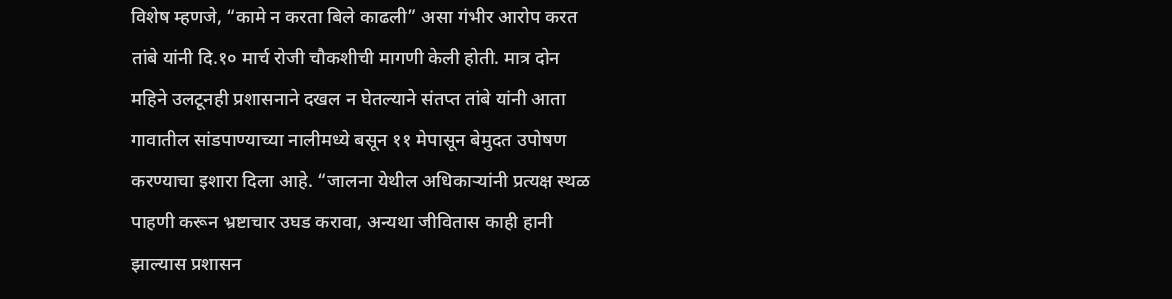विशेष म्हणजे, “कामे न करता बिले काढली” असा गंभीर आरोप करत तांबे यांनी दि.१० मार्च रोजी चौकशीची मागणी केली होती. मात्र दोन महिने उलटूनही प्रशासनाने दखल न घेतल्याने संतप्त तांबे यांनी आता गावातील सांडपाण्याच्या नालीमध्ये बसून ११ मेपासून बेमुदत उपोषण करण्याचा इशारा दिला आहे. “जालना येथील अधिकाऱ्यांनी प्रत्यक्ष स्थळ पाहणी करून भ्रष्टाचार उघड करावा, अन्यथा जीवितास काही हानी झाल्यास प्रशासन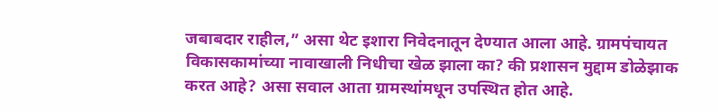जबाबदार राहील,” असा थेट इशारा निवेदनातून देण्यात आला आहे. ग्रामपंचायत विकासकामांच्या नावाखाली निधीचा खेळ झाला का? की प्रशासन मुद्दाम डोळेझाक करत आहे? असा सवाल आता ग्रामस्थांमधून उपस्थित होत आहे.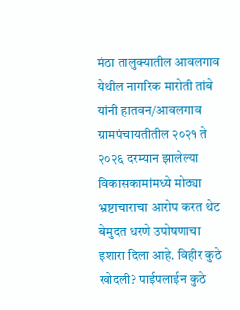मंठा तालुक्यातील आवलगाव येथील नागरिक मारोती तांबे यांनी हातवन/आवलगाव ग्रामपंचायतीतील २०२१ ते २०२६ दरम्यान झालेल्या विकासकामांमध्ये मोठ्या भ्रष्टाचाराचा आरोप करत थेट बेमुदत धरणे उपोषणाचा इशारा दिला आहे. विहीर कुठे खोदली? पाईपलाईन कुठे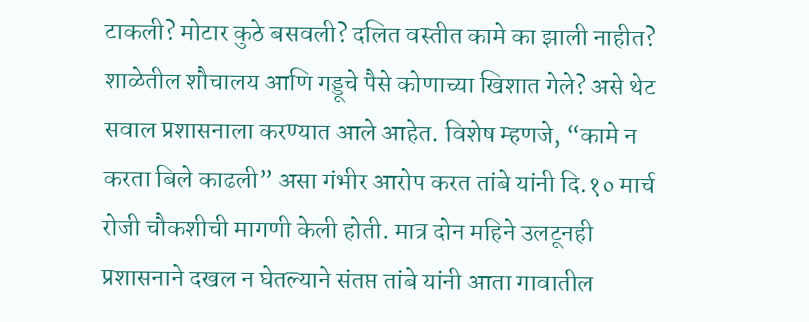टाकली? मोटार कुठे बसवली? दलित वस्तीत कामे का झाली नाहीत? शाळेतील शौचालय आणि गड्डूचे पैसे कोणाच्या खिशात गेले? असे थेट सवाल प्रशासनाला करण्यात आले आहेत. विशेष म्हणजे, “कामे न करता बिले काढली” असा गंभीर आरोप करत तांबे यांनी दि.१० मार्च रोजी चौकशीची मागणी केली होती. मात्र दोन महिने उलटूनही प्रशासनाने दखल न घेतल्याने संतप्त तांबे यांनी आता गावातील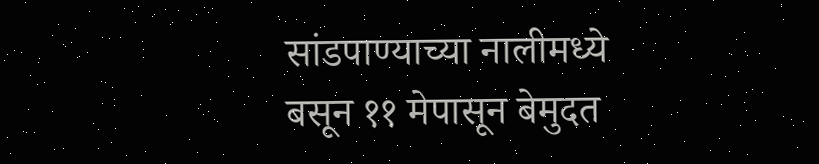सांडपाण्याच्या नालीमध्ये बसून ११ मेपासून बेमुदत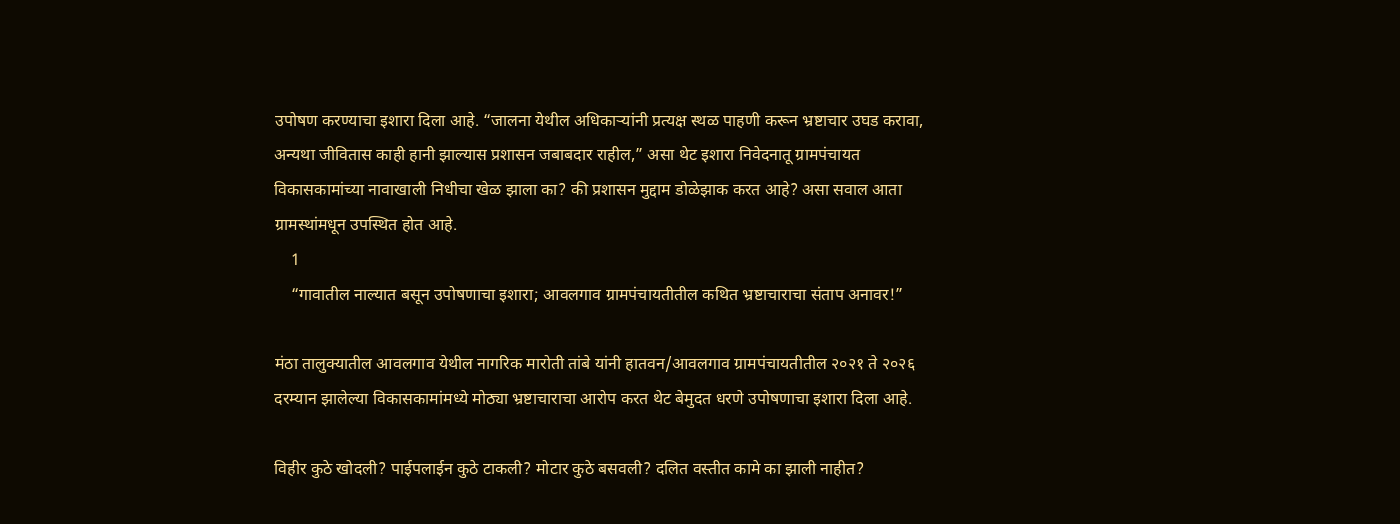उपोषण करण्याचा इशारा दिला आहे. “जालना येथील अधिकाऱ्यांनी प्रत्यक्ष स्थळ पाहणी करून भ्रष्टाचार उघड करावा, अन्यथा जीवितास काही हानी झाल्यास प्रशासन जबाबदार राहील,” असा थेट इशारा निवेदनातू ग्रामपंचायत विकासकामांच्या नावाखाली निधीचा खेळ झाला का? की प्रशासन मुद्दाम डोळेझाक करत आहे? असा सवाल आता ग्रामस्थांमधून उपस्थित होत आहे.
    1
    “गावातील नाल्यात बसून उपोषणाचा इशारा; आवलगाव ग्रामपंचायतीतील कथित भ्रष्टाचाराचा संताप अनावर!”

मंठा तालुक्यातील आवलगाव येथील नागरिक मारोती तांबे यांनी हातवन/आवलगाव ग्रामपंचायतीतील २०२१ ते २०२६ दरम्यान झालेल्या विकासकामांमध्ये मोठ्या भ्रष्टाचाराचा आरोप करत थेट बेमुदत धरणे उपोषणाचा इशारा दिला आहे.

विहीर कुठे खोदली? पाईपलाईन कुठे टाकली? मोटार कुठे बसवली? दलित वस्तीत कामे का झाली नाहीत?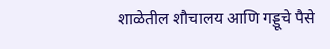शाळेतील शौचालय आणि गड्डूचे पैसे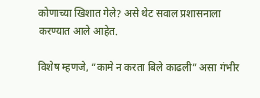कोणाच्या खिशात गेले? असे थेट सवाल प्रशासनाला करण्यात आले आहेत.

विशेष म्हणजे, “कामे न करता बिले काढली” असा गंभीर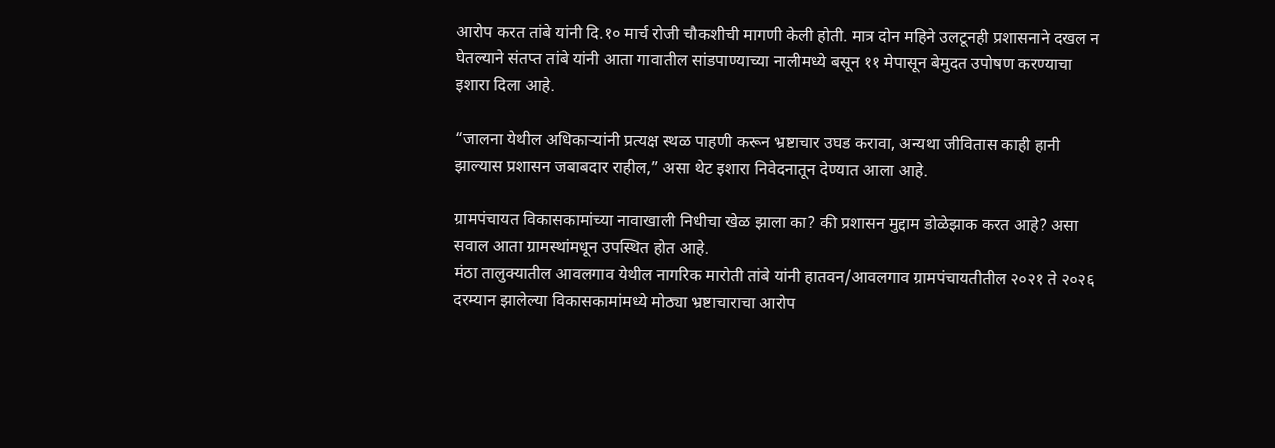आरोप करत तांबे यांनी दि.१० मार्च रोजी चौकशीची मागणी केली होती. मात्र दोन महिने उलटूनही प्रशासनाने दखल न घेतल्याने संतप्त तांबे यांनी आता गावातील सांडपाण्याच्या नालीमध्ये बसून ११ मेपासून बेमुदत उपोषण करण्याचा इशारा दिला आहे.

“जालना येथील अधिकाऱ्यांनी प्रत्यक्ष स्थळ पाहणी करून भ्रष्टाचार उघड करावा, अन्यथा जीवितास काही हानी झाल्यास प्रशासन जबाबदार राहील,” असा थेट इशारा निवेदनातून देण्यात आला आहे.

ग्रामपंचायत विकासकामांच्या नावाखाली निधीचा खेळ झाला का? की प्रशासन मुद्दाम डोळेझाक करत आहे? असा सवाल आता ग्रामस्थांमधून उपस्थित होत आहे.
मंठा तालुक्यातील आवलगाव येथील नागरिक मारोती तांबे यांनी हातवन/आवलगाव ग्रामपंचायतीतील २०२१ ते २०२६ दरम्यान झालेल्या विकासकामांमध्ये मोठ्या भ्रष्टाचाराचा आरोप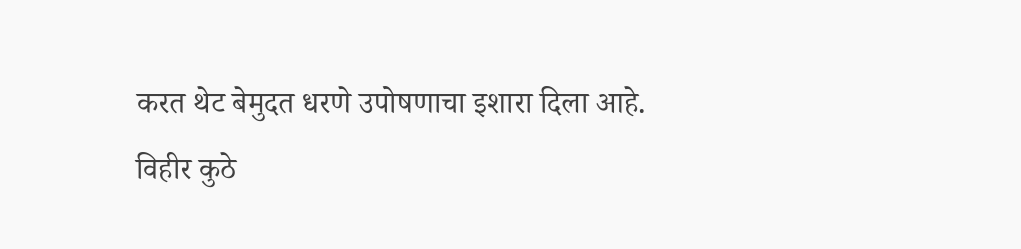करत थेट बेमुदत धरणे उपोषणाचा इशारा दिला आहे.
विहीर कुठे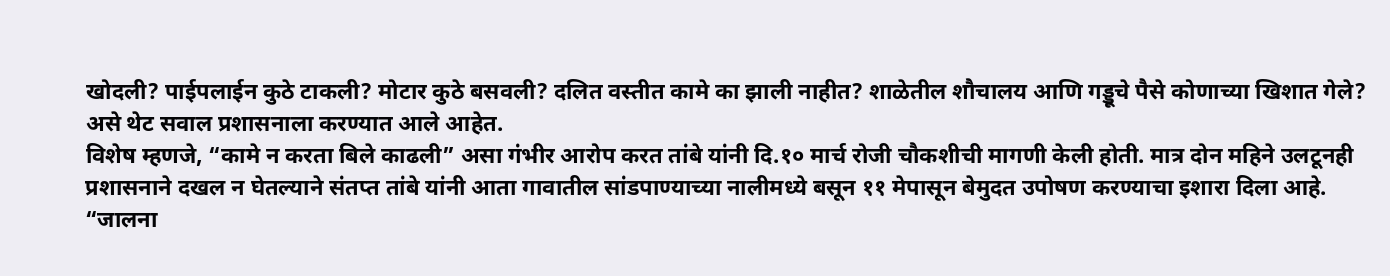खोदली? पाईपलाईन कुठे टाकली? मोटार कुठे बसवली? दलित वस्तीत कामे का झाली नाहीत? शाळेतील शौचालय आणि गड्डूचे पैसे कोणाच्या खिशात गेले? असे थेट सवाल प्रशासनाला करण्यात आले आहेत.
विशेष म्हणजे, “कामे न करता बिले काढली” असा गंभीर आरोप करत तांबे यांनी दि.१० मार्च रोजी चौकशीची मागणी केली होती. मात्र दोन महिने उलटूनही प्रशासनाने दखल न घेतल्याने संतप्त तांबे यांनी आता गावातील सांडपाण्याच्या नालीमध्ये बसून ११ मेपासून बेमुदत उपोषण करण्याचा इशारा दिला आहे.
“जालना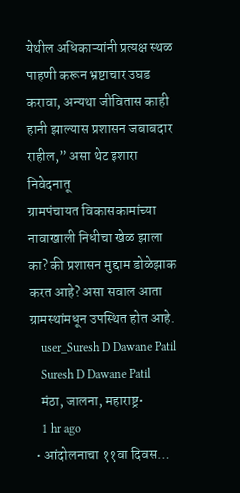येथील अधिकाऱ्यांनी प्रत्यक्ष स्थळ पाहणी करून भ्रष्टाचार उघड करावा, अन्यथा जीवितास काही हानी झाल्यास प्रशासन जबाबदार राहील,” असा थेट इशारा निवेदनातू
ग्रामपंचायत विकासकामांच्या नावाखाली निधीचा खेळ झाला का? की प्रशासन मुद्दाम डोळेझाक करत आहे? असा सवाल आता ग्रामस्थांमधून उपस्थित होत आहे.
    user_Suresh D Dawane Patil
    Suresh D Dawane Patil
    मंठा, जालना, महाराष्ट्र•
    1 hr ago
  • आंदोलनाचा ११वा दिवस…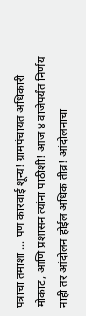पत्राचा तमाशा … पण कारवाई शून्य! ग्रामपंचायत अधिकारी मोकाट, आणि प्रशासन त्यांना पाठीशी! आज ४ वाजेपर्यंत निर्णय नाही तर आंदोलन होईल अधिक तीव्र! आंदोलनाचा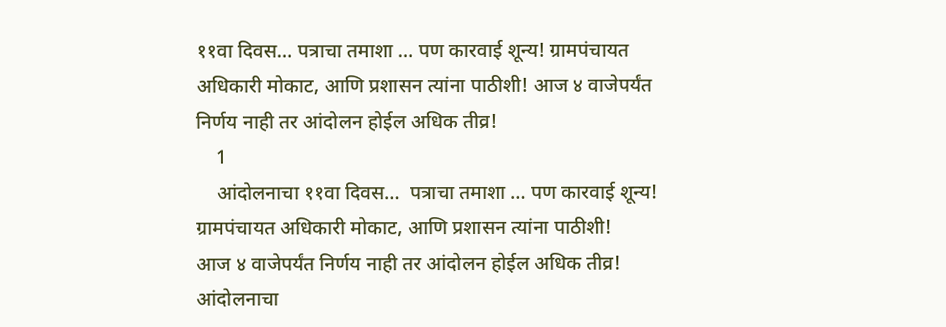११वा दिवस… पत्राचा तमाशा … पण कारवाई शून्य! ग्रामपंचायत अधिकारी मोकाट, आणि प्रशासन त्यांना पाठीशी! आज ४ वाजेपर्यंत निर्णय नाही तर आंदोलन होईल अधिक तीव्र!
    1
    आंदोलनाचा ११वा दिवस…  पत्राचा तमाशा … पण कारवाई शून्य!
ग्रामपंचायत अधिकारी मोकाट, आणि प्रशासन त्यांना पाठीशी!
आज ४ वाजेपर्यंत निर्णय नाही तर आंदोलन होईल अधिक तीव्र!
आंदोलनाचा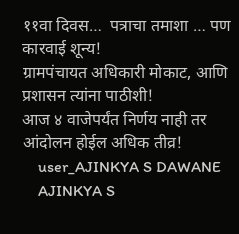११वा दिवस…  पत्राचा तमाशा … पण कारवाई शून्य!
ग्रामपंचायत अधिकारी मोकाट, आणि प्रशासन त्यांना पाठीशी!
आज ४ वाजेपर्यंत निर्णय नाही तर आंदोलन होईल अधिक तीव्र!
    user_AJINKYA S DAWANE
    AJINKYA S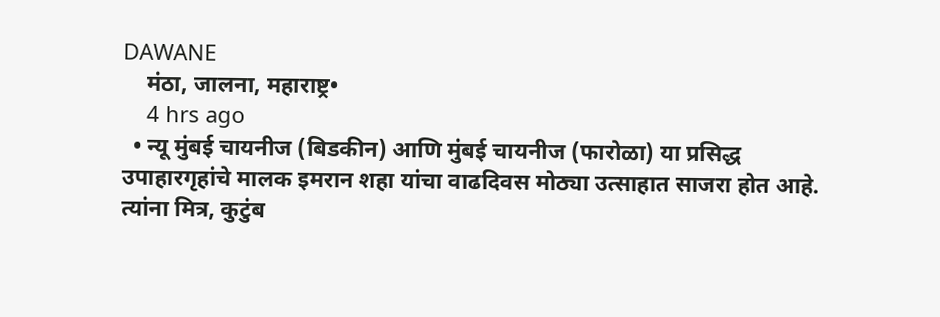DAWANE
    मंठा, जालना, महाराष्ट्र•
    4 hrs ago
  • न्यू मुंबई चायनीज (बिडकीन) आणि मुंबई चायनीज (फारोळा) या प्रसिद्ध उपाहारगृहांचे मालक इमरान शहा यांचा वाढदिवस मोठ्या उत्साहात साजरा होत आहे. त्यांना मित्र, कुटुंब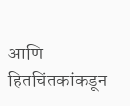आणि हितचिंतकांकडून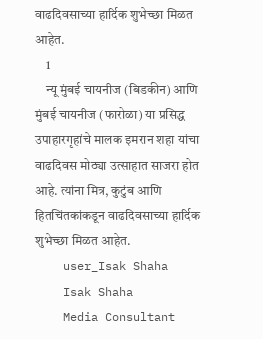वाढदिवसाच्या हार्दिक शुभेच्छा मिळत आहेत.
    1
    न्यू मुंबई चायनीज (बिडकीन) आणि मुंबई चायनीज (फारोळा) या प्रसिद्ध उपाहारगृहांचे मालक इमरान शहा यांचा वाढदिवस मोठ्या उत्साहात साजरा होत आहे. त्यांना मित्र, कुटुंब आणि हितचिंतकांकडून वाढदिवसाच्या हार्दिक शुभेच्छा मिळत आहेत.
    user_Isak Shaha
    Isak Shaha
    Media Consultant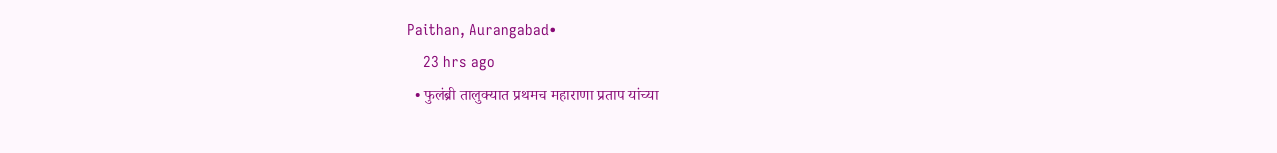Paithan, Aurangabad•
    23 hrs ago
  • फुलंब्री तालुक्यात प्रथमच महाराणा प्रताप यांच्या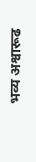भव्य अश्वारूढ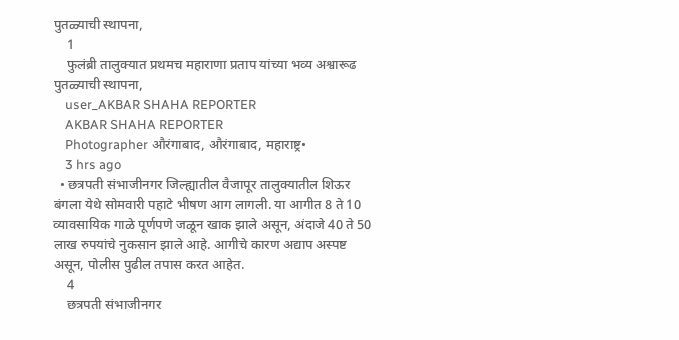पुतळ्याची स्थापना,
    1
    फुलंब्री तालुक्यात प्रथमच महाराणा प्रताप यांच्या भव्य अश्वारूढ पुतळ्याची स्थापना,
    user_AKBAR SHAHA REPORTER
    AKBAR SHAHA REPORTER
    Photographer औरंगाबाद, औरंगाबाद, महाराष्ट्र•
    3 hrs ago
  • छत्रपती संभाजीनगर जिल्ह्यातील वैजापूर तालुक्यातील शिऊर बंगला येथे सोमवारी पहाटे भीषण आग लागली. या आगीत 8 ते 10 व्यावसायिक गाळे पूर्णपणे जळून खाक झाले असून, अंदाजे 40 ते 50 लाख रुपयांचे नुकसान झाले आहे. आगीचे कारण अद्याप अस्पष्ट असून, पोलीस पुढील तपास करत आहेत.
    4
    छत्रपती संभाजीनगर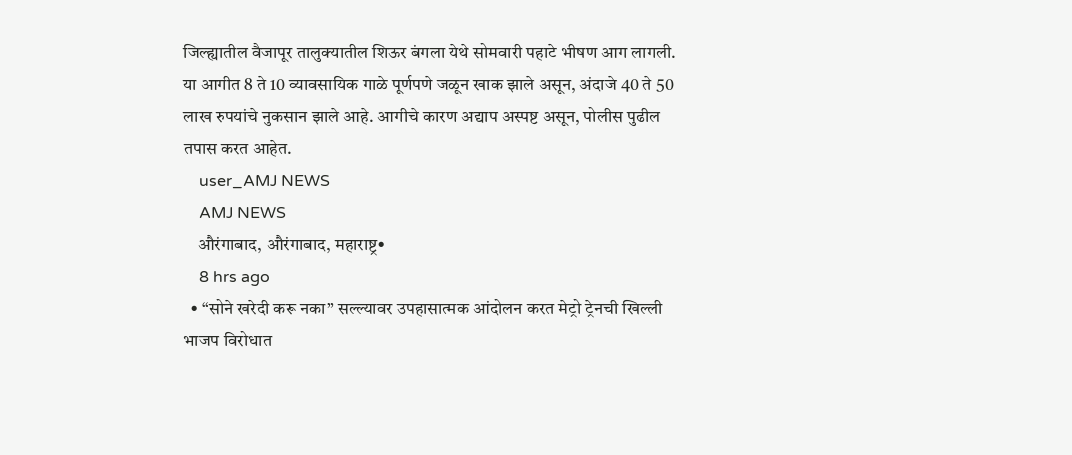जिल्ह्यातील वैजापूर तालुक्यातील शिऊर बंगला येथे सोमवारी पहाटे भीषण आग लागली. या आगीत 8 ते 10 व्यावसायिक गाळे पूर्णपणे जळून खाक झाले असून, अंदाजे 40 ते 50 लाख रुपयांचे नुकसान झाले आहे. आगीचे कारण अद्याप अस्पष्ट असून, पोलीस पुढील तपास करत आहेत.
    user_AMJ NEWS
    AMJ NEWS
    औरंगाबाद, औरंगाबाद, महाराष्ट्र•
    8 hrs ago
  • “सोने खरेदी करू नका” सल्ल्यावर उपहासात्मक आंदोलन करत मेट्रो ट्रेनची खिल्ली भाजप विरोधात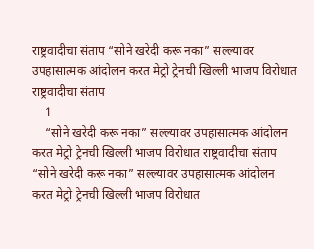राष्ट्रवादीचा संताप “सोने खरेदी करू नका” सल्ल्यावर उपहासात्मक आंदोलन करत मेट्रो ट्रेनची खिल्ली भाजप विरोधात राष्ट्रवादीचा संताप
    1
    “सोने खरेदी करू नका” सल्ल्यावर उपहासात्मक आंदोलन करत मेट्रो ट्रेनची खिल्ली भाजप विरोधात राष्ट्रवादीचा संताप
“सोने खरेदी करू नका” सल्ल्यावर उपहासात्मक आंदोलन करत मेट्रो ट्रेनची खिल्ली भाजप विरोधात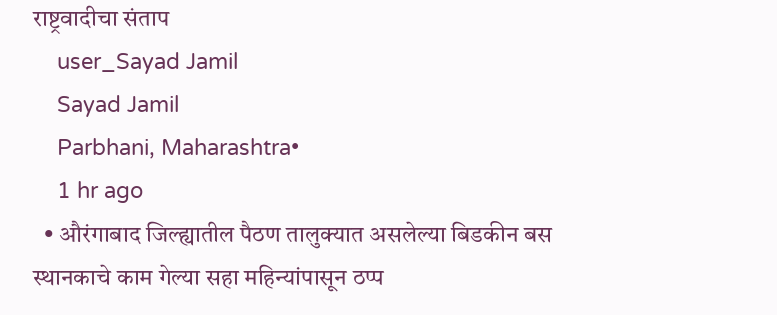राष्ट्रवादीचा संताप
    user_Sayad Jamil
    Sayad Jamil
    Parbhani, Maharashtra•
    1 hr ago
  • औरंगाबाद जिल्ह्यातील पैठण तालुक्यात असलेल्या बिडकीन बस स्थानकाचे काम गेल्या सहा महिन्यांपासून ठप्प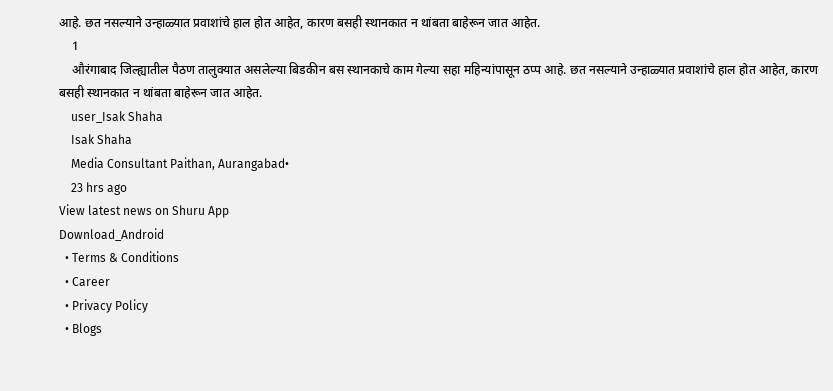आहे. छत नसल्याने उन्हाळ्यात प्रवाशांचे हाल होत आहेत, कारण बसही स्थानकात न थांबता बाहेरून जात आहेत.
    1
    औरंगाबाद जिल्ह्यातील पैठण तालुक्यात असलेल्या बिडकीन बस स्थानकाचे काम गेल्या सहा महिन्यांपासून ठप्प आहे. छत नसल्याने उन्हाळ्यात प्रवाशांचे हाल होत आहेत, कारण बसही स्थानकात न थांबता बाहेरून जात आहेत.
    user_Isak Shaha
    Isak Shaha
    Media Consultant Paithan, Aurangabad•
    23 hrs ago
View latest news on Shuru App
Download_Android
  • Terms & Conditions
  • Career
  • Privacy Policy
  • Blogs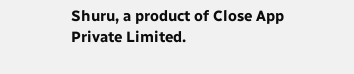Shuru, a product of Close App Private Limited.